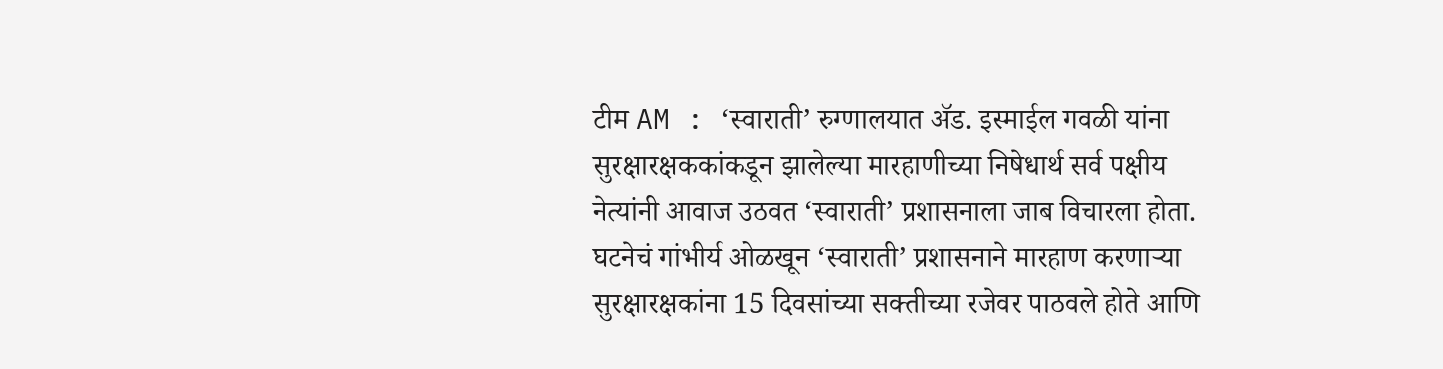टीम AM : ‘स्वाराती’ रुग्णालयात ॲड. इस्माईल गवळी यांना सुरक्षारक्षककांकडून झालेल्या मारहाणीच्या निषेधार्थ सर्व पक्षीय नेत्यांनी आवाज उठवत ‘स्वाराती’ प्रशासनाला जाब विचारला होता. घटनेचं गांभीर्य ओळखून ‘स्वाराती’ प्रशासनाने मारहाण करणाऱ्या सुरक्षारक्षकांना 15 दिवसांच्या सक्तीच्या रजेवर पाठवले होते आणि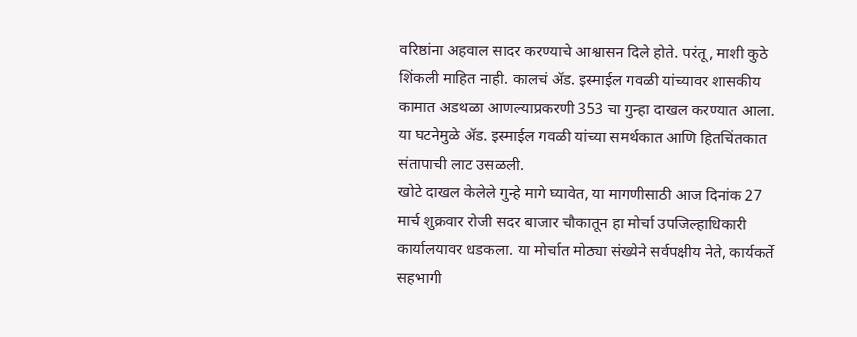वरिष्ठांना अहवाल सादर करण्याचे आश्वासन दिले होते. परंतू, माशी कुठे शिंकली माहित नाही. कालचं ॲड. इस्माईल गवळी यांच्यावर शासकीय कामात अडथळा आणल्याप्रकरणी 353 चा गुन्हा दाखल करण्यात आला. या घटनेमुळे ॲड. इस्माईल गवळी यांच्या समर्थकात आणि हितचिंतकात संतापाची लाट उसळली.
खोटे दाखल केलेले गुन्हे मागे घ्यावेत, या मागणीसाठी आज दिनांक 27 मार्च शुक्रवार रोजी सदर बाजार चौकातून हा मोर्चा उपजिल्हाधिकारी कार्यालयावर धडकला. या मोर्चात मोठ्या संख्येने सर्वपक्षीय नेते, कार्यकर्ते सहभागी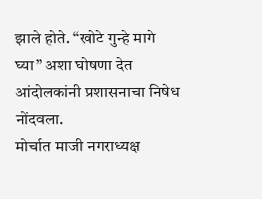झाले होते. “खोटे गुन्हे मागे घ्या” अशा घोषणा देत आंदोलकांनी प्रशासनाचा निषेध नोंदवला.
मोर्चात माजी नगराध्यक्ष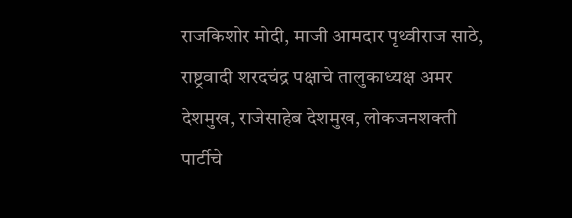राजकिशोर मोदी, माजी आमदार पृथ्वीराज साठे, राष्ट्रवादी शरदचंद्र पक्षाचे तालुकाध्यक्ष अमर देशमुख, राजेसाहेब देशमुख, लोकजनशक्ती पार्टीचे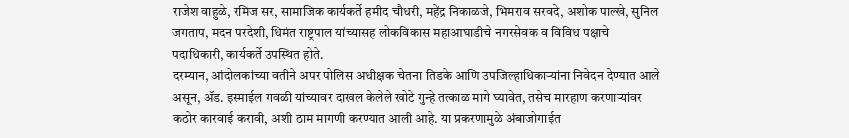राजेश वाहुळे, रमिज सर, सामाजिक कार्यकर्ते हमीद चौधरी, महेंद्र निकाळजे, भिमराव सरवदे, अशोक पाल्खे, सुनिल जगताप, मदन परदेशी, धिमंत राष्ट्रपाल यांच्यासह लोकविकास महाआघाडीचे नगरसेवक व विविध पक्षाचे पदाधिकारी, कार्यकर्ते उपस्थित होते.
दरम्यान, आंदोलकांच्या वतीने अपर पोलिस अधीक्षक चेतना तिडके आणि उपजिल्हाधिकाऱ्यांना निवेदन देण्यात आले असून, ॲड. इस्माईल गवळी यांच्यावर दाखल केलेले खोटे गुन्हे तत्काळ मागे घ्यावेत, तसेच मारहाण करणाऱ्यांवर कठोर कारवाई करावी, अशी ठाम मागणी करण्यात आली आहे. या प्रकरणामुळे अंबाजोगाईत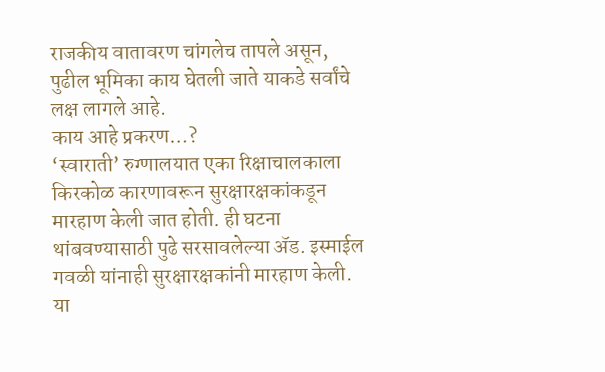राजकीय वातावरण चांगलेच तापले असून, पुढील भूमिका काय घेतली जाते याकडे सर्वांचे लक्ष लागले आहे.
काय आहे प्रकरण…?
‘स्वाराती’ रुग्णालयात एका रिक्षाचालकाला किरकोळ कारणावरून सुरक्षारक्षकांकडून मारहाण केली जात होती. ही घटना थांबवण्यासाठी पुढे सरसावलेल्या ॲड. इस्माईल गवळी यांनाही सुरक्षारक्षकांनी मारहाण केली. या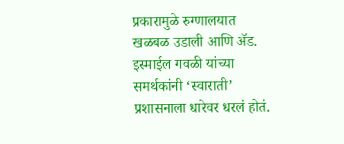प्रकारामुळे रुग्णालयात खळबळ उडाली आणि ॲड. इस्माईल गवळी यांच्या समर्थकांनी ‘स्वाराती’ प्रशासनाला धारेवर धरलं होतं.